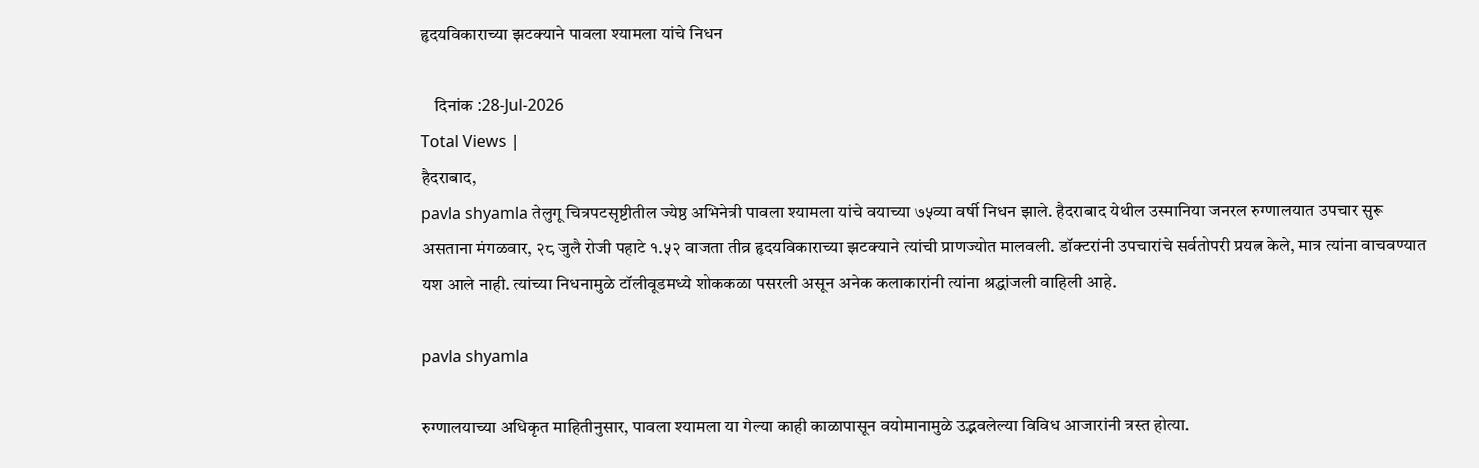हृदयविकाराच्या झटक्याने पावला श्यामला यांचे निधन

    दिनांक :28-Jul-2026
Total Views |
हैदराबाद,
pavla shyamla तेलुगू चित्रपटसृष्टीतील ज्येष्ठ अभिनेत्री पावला श्यामला यांचे वयाच्या ७५व्या वर्षी निधन झाले. हैदराबाद येथील उस्मानिया जनरल रुग्णालयात उपचार सुरू असताना मंगळवार, २८ जुलै रोजी पहाटे १.५२ वाजता तीव्र हृदयविकाराच्या झटक्याने त्यांची प्राणज्योत मालवली. डॉक्टरांनी उपचारांचे सर्वतोपरी प्रयत्न केले, मात्र त्यांना वाचवण्यात यश आले नाही. त्यांच्या निधनामुळे टॉलीवूडमध्ये शोककळा पसरली असून अनेक कलाकारांनी त्यांना श्रद्धांजली वाहिली आहे.

pavla shyamla

रुग्णालयाच्या अधिकृत माहितीनुसार, पावला श्यामला या गेल्या काही काळापासून वयोमानामुळे उद्भवलेल्या विविध आजारांनी त्रस्त होत्या.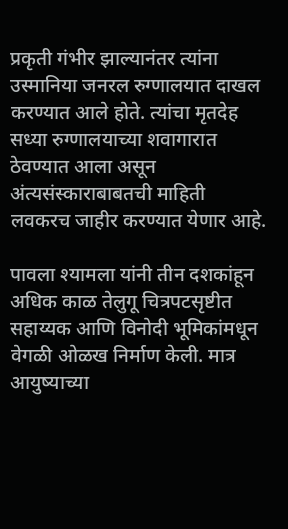प्रकृती गंभीर झाल्यानंतर त्यांना उस्मानिया जनरल रुग्णालयात दाखल करण्यात आले होते. त्यांचा मृतदेह सध्या रुग्णालयाच्या शवागारात ठेवण्यात आला असून अंत्यसंस्काराबाबतची माहिती लवकरच जाहीर करण्यात येणार आहे.

पावला श्यामला यांनी तीन दशकांहून अधिक काळ तेलुगू चित्रपटसृष्टीत सहाय्यक आणि विनोदी भूमिकांमधून वेगळी ओळख निर्माण केली. मात्र आयुष्याच्या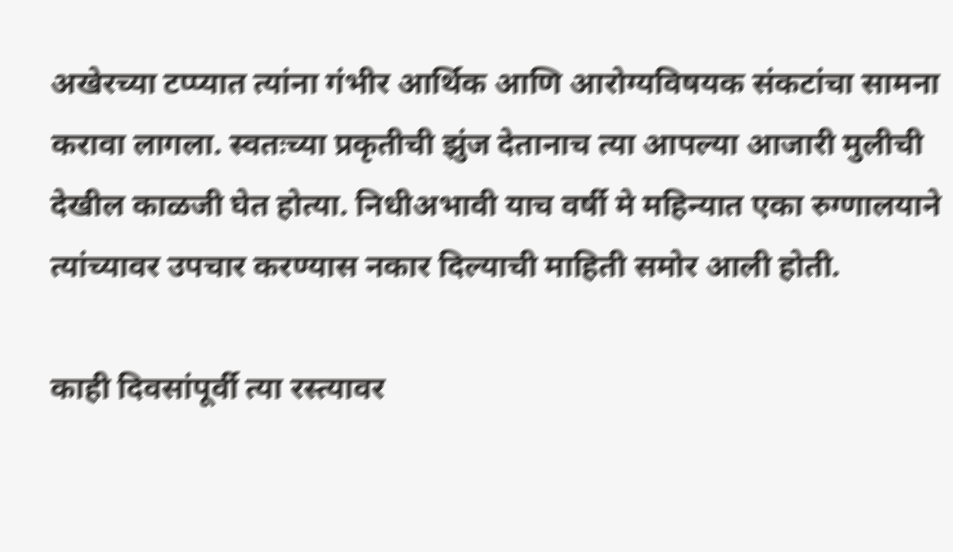अखेरच्या टप्प्यात त्यांना गंभीर आर्थिक आणि आरोग्यविषयक संकटांचा सामना करावा लागला. स्वतःच्या प्रकृतीची झुंज देतानाच त्या आपल्या आजारी मुलीची देखील काळजी घेत होत्या. निधीअभावी याच वर्षी मे महिन्यात एका रुग्णालयाने त्यांच्यावर उपचार करण्यास नकार दिल्याची माहिती समोर आली होती.

काही दिवसांपूर्वी त्या रस्त्यावर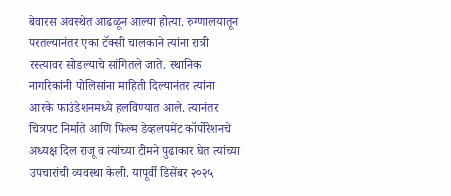बेवारस अवस्थेत आढळून आल्या होत्या. रुग्णालयातून परतल्यानंतर एका टॅक्सी चालकाने त्यांना रात्री रस्त्यावर सोडल्याचे सांगितले जाते. स्थानिक नागरिकांनी पोलिसांना माहिती दिल्यानंतर त्यांना आरके फाउंडेशनमध्ये हलविण्यात आले. त्यानंतर चित्रपट निर्माते आणि फिल्म डेव्हलपमेंट कॉर्पोरेशनचे अध्यक्ष दिल राजू व त्यांच्या टीमने पुढाकार घेत त्यांच्या उपचारांची व्यवस्था केली. यापूर्वी डिसेंबर २०२५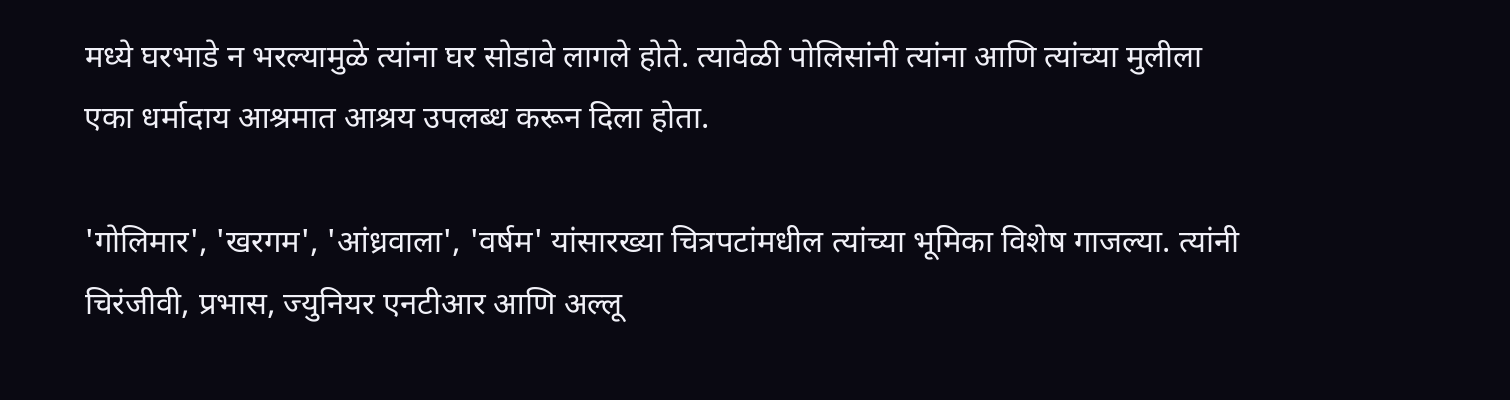मध्ये घरभाडे न भरल्यामुळे त्यांना घर सोडावे लागले होते. त्यावेळी पोलिसांनी त्यांना आणि त्यांच्या मुलीला एका धर्मादाय आश्रमात आश्रय उपलब्ध करून दिला होता.

'गोलिमार', 'खरगम', 'आंध्रवाला', 'वर्षम' यांसारख्या चित्रपटांमधील त्यांच्या भूमिका विशेष गाजल्या. त्यांनी चिरंजीवी, प्रभास, ज्युनियर एनटीआर आणि अल्लू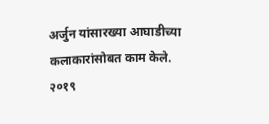अर्जुन यांसारख्या आघाडीच्या कलाकारांसोबत काम केले. २०१९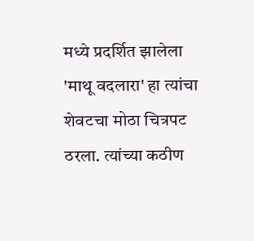मध्ये प्रदर्शित झालेला 'माथू वदलारा' हा त्यांचा शेवटचा मोठा चित्रपट ठरला. त्यांच्या कठीण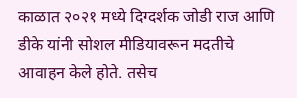काळात २०२१ मध्ये दिग्दर्शक जोडी राज आणि डीके यांनी सोशल मीडियावरून मदतीचे आवाहन केले होते. तसेच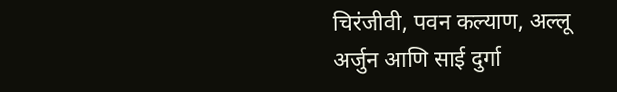चिरंजीवी, पवन कल्याण, अल्लू अर्जुन आणि साई दुर्गा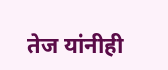तेज यांनीही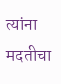त्यांना मदतीचा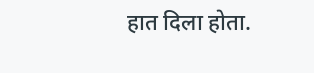हात दिला होता.